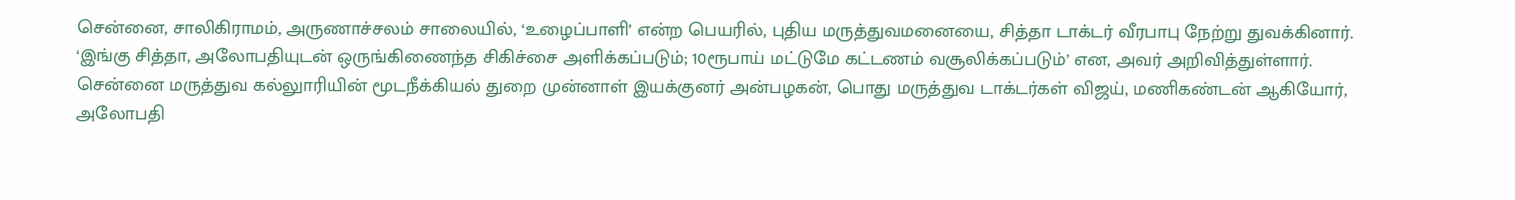சென்னை, சாலிகிராமம், அருணாச்சலம் சாலையில், ‘உழைப்பாளி’ என்ற பெயரில், புதிய மருத்துவமனையை, சித்தா டாக்டர் வீரபாபு நேற்று துவக்கினார். ‘இங்கு சித்தா, அலோபதியுடன் ஒருங்கிணைந்த சிகிச்சை அளிக்கப்படும்; 10ரூபாய் மட்டுமே கட்டணம் வசூலிக்கப்படும்’ என, அவர் அறிவித்துள்ளார்.
சென்னை மருத்துவ கல்லுாரியின் மூடநீக்கியல் துறை முன்னாள் இயக்குனர் அன்பழகன், பொது மருத்துவ டாக்டர்கள் விஜய், மணிகண்டன் ஆகியோர், அலோபதி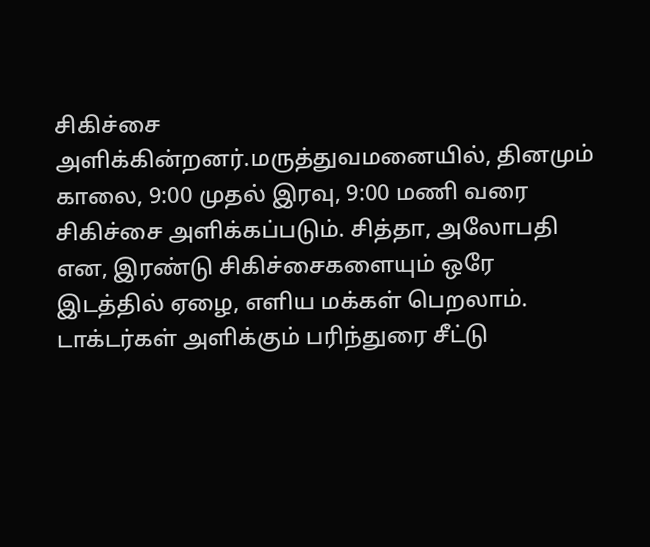சிகிச்சை அளிக்கின்றனர்.மருத்துவமனையில், தினமும் காலை, 9:00 முதல் இரவு, 9:00 மணி வரை சிகிச்சை அளிக்கப்படும். சித்தா, அலோபதி என, இரண்டு சிகிச்சைகளையும் ஒரே இடத்தில் ஏழை, எளிய மக்கள் பெறலாம்.
டாக்டர்கள் அளிக்கும் பரிந்துரை சீட்டு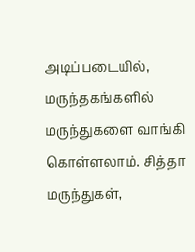அடிப்படையில், மருந்தகங்களில் மருந்துகளை வாங்கி கொள்ளலாம். சித்தா மருந்துகள்,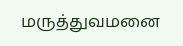மருத்துவமனை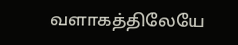வளாகத்திலேயே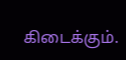கிடைக்கும்.